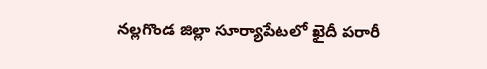నల్లగొండ జిల్లా సూర్యాపేటలో ఖైదీ పరారీ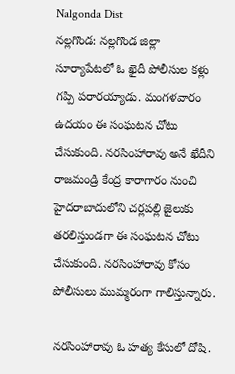Nalgonda Dist
నల్లగొండ: నల్లగొండ జిల్లా సూర్యాపేటలో ఓ ఖైదీ పోలీసుల కళ్లు గప్పి పరారయ్యాడు. మంగళవారం ఉదయం ఈ సంఘటన చోటు చేసుకుంది. నరసింహారావు అనే ఖేదీని రాజమండ్రి కేంద్ర కారాగారం నుంచి హైదరాబాదులోని చర్లపల్లి జైలుకు తరలిస్తుండగా ఈ సంఘటన చోటు చేసుకుంది. నరసింహారావు కోసం పోలీసులు ముమ్మరంగా గాలిస్తున్నారు.

నరసింహారావు ఓ హత్య కేసులో దోషి.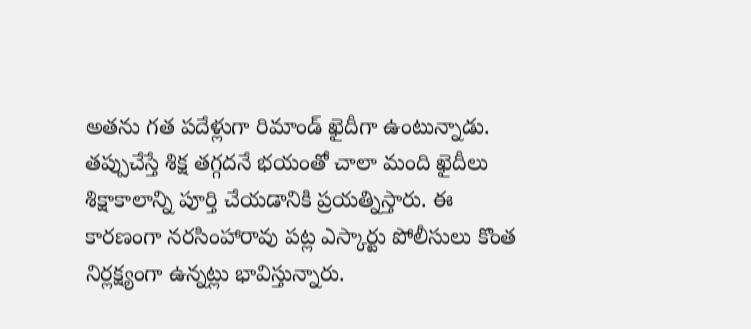అతను గత పదేళ్లుగా రిమాండ్ ఖైదీగా ఉంటున్నాడు. తప్పుచేస్తే శిక్ష తగ్గదనే భయంతో చాలా మంది ఖైదీలు శిక్షాకాలాన్ని పూర్తి చేయడానికి ప్రయత్నిస్తారు. ఈ కారణంగా నరసింహారావు పట్ల ఎస్కార్టు పోలీసులు కొంత నిర్లక్ష్యంగా ఉన్నట్లు భావిస్తున్నారు.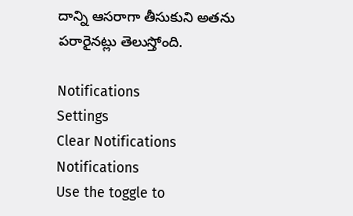దాన్ని ఆసరాగా తీసుకుని అతను పరారైనట్లు తెలుస్తోంది.

Notifications
Settings
Clear Notifications
Notifications
Use the toggle to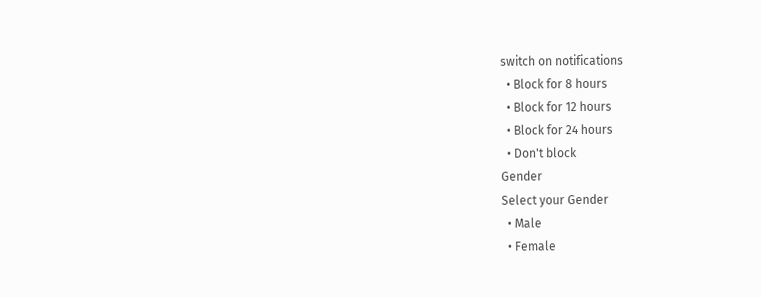switch on notifications
  • Block for 8 hours
  • Block for 12 hours
  • Block for 24 hours
  • Don't block
Gender
Select your Gender
  • Male
  • Female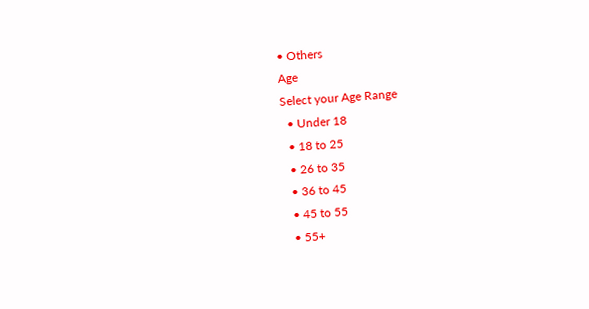• Others
Age
Select your Age Range
  • Under 18
  • 18 to 25
  • 26 to 35
  • 36 to 45
  • 45 to 55
  • 55+